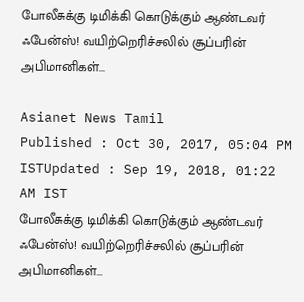போலீசுக்கு டிமிக்கி கொடுக்கும் ஆண்டவர் ஃபேன்ஸ்! வயிற்றெரிச்சலில் சூப்பரின் அபிமானிகள்...

Asianet News Tamil
Published : Oct 30, 2017, 05:04 PM ISTUpdated : Sep 19, 2018, 01:22 AM IST
போலீசுக்கு டிமிக்கி கொடுக்கும் ஆண்டவர் ஃபேன்ஸ்! வயிற்றெரிச்சலில் சூப்பரின் அபிமானிகள்...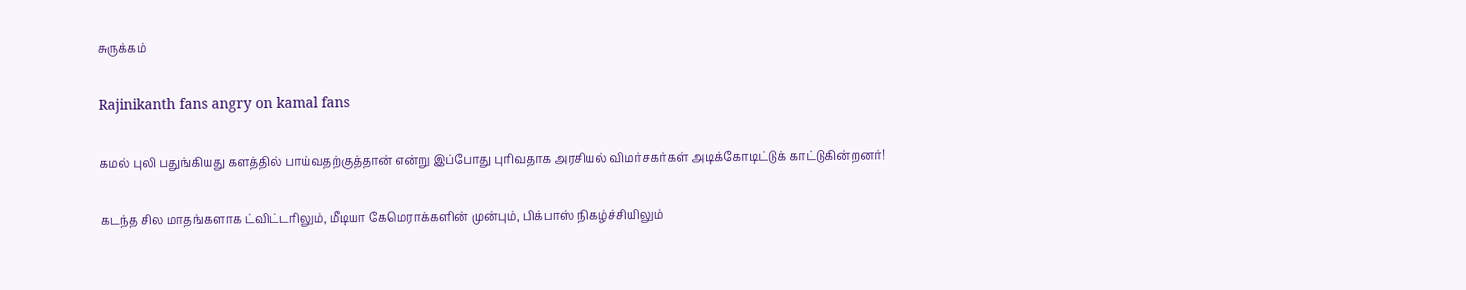சுருக்கம்

Rajinikanth fans angry on kamal fans

கமல் புலி பதுங்கியது களத்தில் பாய்வதற்குத்தான் என்று இப்போது புரிவதாக அரசியல் விமர்சகர்கள் அடிக்கோடிட்டுக் காட்டுகின்றனர்!

கடந்த சில மாதங்களாக ட்விட்டரிலும், மீடியா கேமெராக்களின் முன்பும், பிக்பாஸ் நிகழ்ச்சியிலும்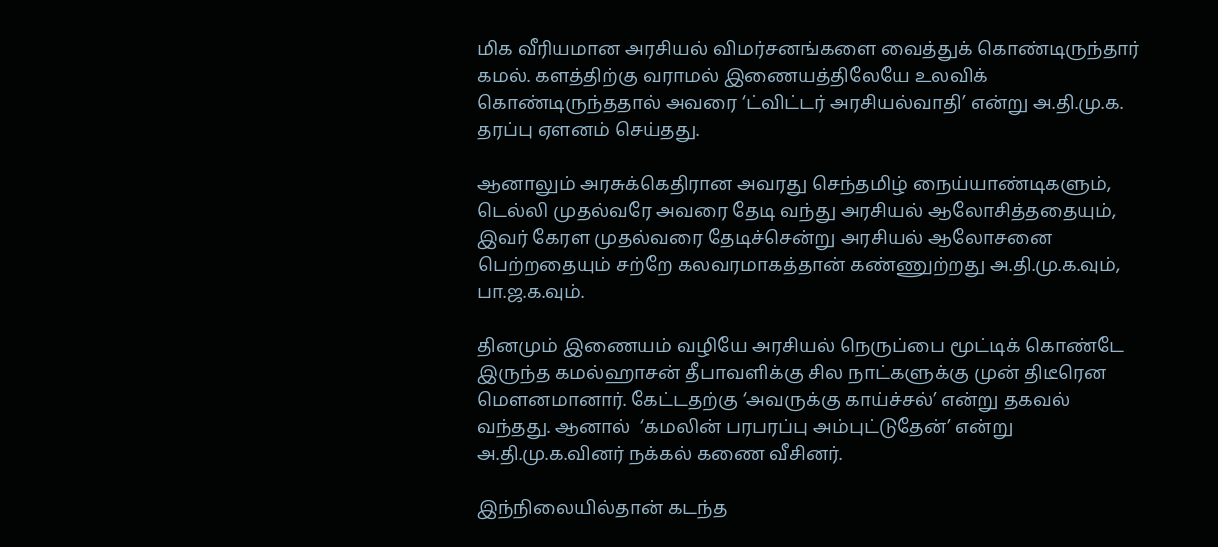மிக வீரியமான அரசியல் விமர்சனங்களை வைத்துக் கொண்டிருந்தார் கமல். களத்திற்கு வராமல் இணையத்திலேயே உலவிக் கொண்டிருந்ததால் அவரை ‘ட்விட்டர் அரசியல்வாதி’ என்று அ.தி.மு.க. தரப்பு ஏளனம் செய்தது.

ஆனாலும் அரசுக்கெதிரான அவரது செந்தமிழ் நைய்யாண்டிகளும், டெல்லி முதல்வரே அவரை தேடி வந்து அரசியல் ஆலோசித்ததையும், இவர் கேரள முதல்வரை தேடிச்சென்று அரசியல் ஆலோசனை பெற்றதையும் சற்றே கலவரமாகத்தான் கண்ணுற்றது அ.தி.மு.க.வும், பா.ஜ.க.வும்.

தினமும் இணையம் வழியே அரசியல் நெருப்பை மூட்டிக் கொண்டே இருந்த கமல்ஹாசன் தீபாவளிக்கு சில நாட்களுக்கு முன் திடீரென மெளனமானார். கேட்டதற்கு ‘அவருக்கு காய்ச்சல்’ என்று தகவல் வந்தது. ஆனால்  ‘கமலின் பரபரப்பு அம்புட்டுதேன்’ என்று அ.தி.மு.க.வினர் நக்கல் கணை வீசினர்.

இந்நிலையில்தான் கடந்த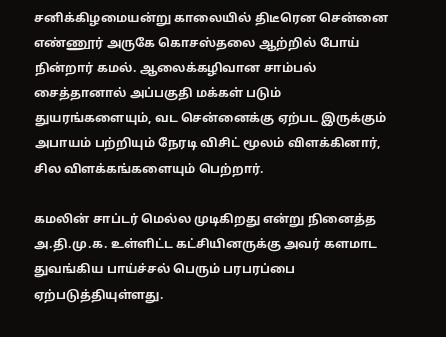சனிக்கிழமையன்று காலையில் திடீரென சென்னை எண்ணூர் அருகே கொசஸ்தலை ஆற்றில் போய் நின்றார் கமல். ஆலைக்கழிவான சாம்பல் சைத்தானால் அப்பகுதி மக்கள் படும் துயரங்களையும், வட சென்னைக்கு ஏற்பட இருக்கும் அபாயம் பற்றியும் நேரடி விசிட் மூலம் விளக்கினார், சில விளக்கங்களையும் பெற்றார்.

கமலின் சாப்டர் மெல்ல முடிகிறது என்று நினைத்த அ.தி.மு.க. உள்ளிட்ட கட்சியினருக்கு அவர் களமாட துவங்கிய பாய்ச்சல் பெரும் பரபரப்பை ஏற்படுத்தியுள்ளது.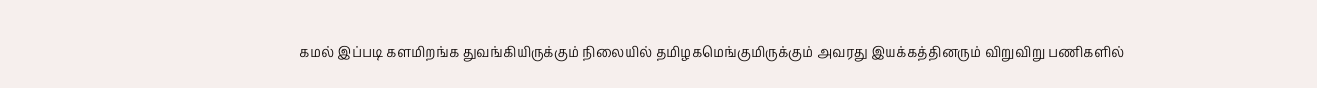கமல் இப்படி களமிறங்க துவங்கியிருக்கும் நிலையில் தமிழகமெங்குமிருக்கும் அவரது இயக்கத்தினரும் விறுவிறு பணிகளில்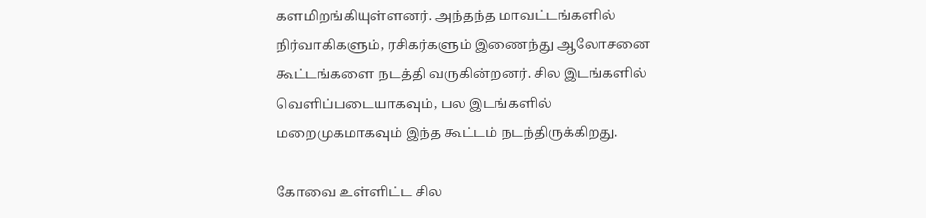களமிறங்கியுள்ளனர். அந்தந்த மாவட்டங்களில் நிர்வாகிகளும், ரசிகர்களும் இணைந்து ஆலோசனை கூட்டங்களை நடத்தி வருகின்றனர். சில இடங்களில் வெளிப்படையாகவும், பல இடங்களில் மறைமுகமாகவும் இந்த கூட்டம் நடந்திருக்கிறது.

கோவை உள்ளிட்ட சில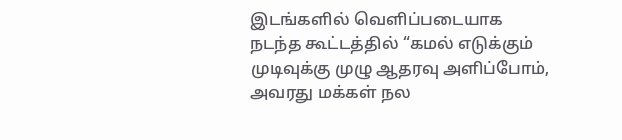இடங்களில் வெளிப்படையாக நடந்த கூட்டத்தில் “கமல் எடுக்கும்  முடிவுக்கு முழு ஆதரவு அளிப்போம், அவரது மக்கள் நல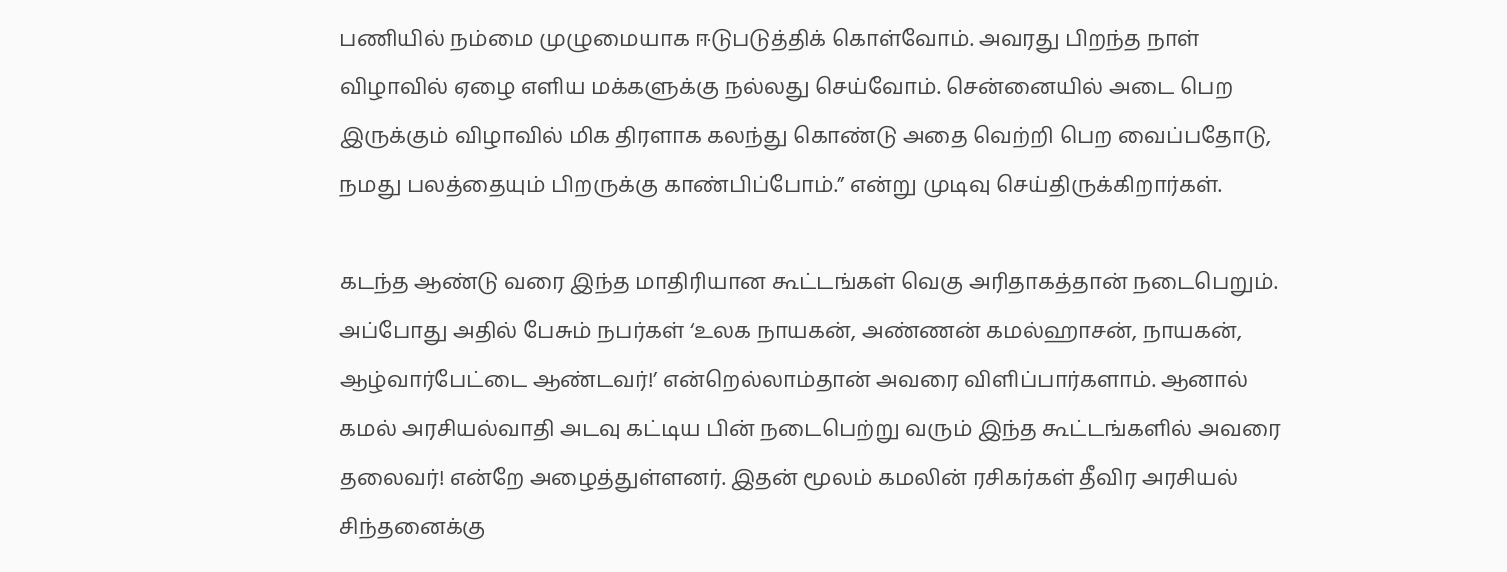பணியில் நம்மை முழுமையாக ஈடுபடுத்திக் கொள்வோம். அவரது பிறந்த நாள் விழாவில் ஏழை எளிய மக்களுக்கு நல்லது செய்வோம். சென்னையில் அடை பெற இருக்கும் விழாவில் மிக திரளாக கலந்து கொண்டு அதை வெற்றி பெற வைப்பதோடு, நமது பலத்தையும் பிறருக்கு காண்பிப்போம்.” என்று முடிவு செய்திருக்கிறார்கள்.

கடந்த ஆண்டு வரை இந்த மாதிரியான கூட்டங்கள் வெகு அரிதாகத்தான் நடைபெறும். அப்போது அதில் பேசும் நபர்கள் ‘உலக நாயகன், அண்ணன் கமல்ஹாசன், நாயகன், ஆழ்வார்பேட்டை ஆண்டவர்!’ என்றெல்லாம்தான் அவரை விளிப்பார்களாம். ஆனால் கமல் அரசியல்வாதி அடவு கட்டிய பின் நடைபெற்று வரும் இந்த கூட்டங்களில் அவரை தலைவர்! என்றே அழைத்துள்ளனர். இதன் மூலம் கமலின் ரசிகர்கள் தீவிர அரசியல் சிந்தனைக்கு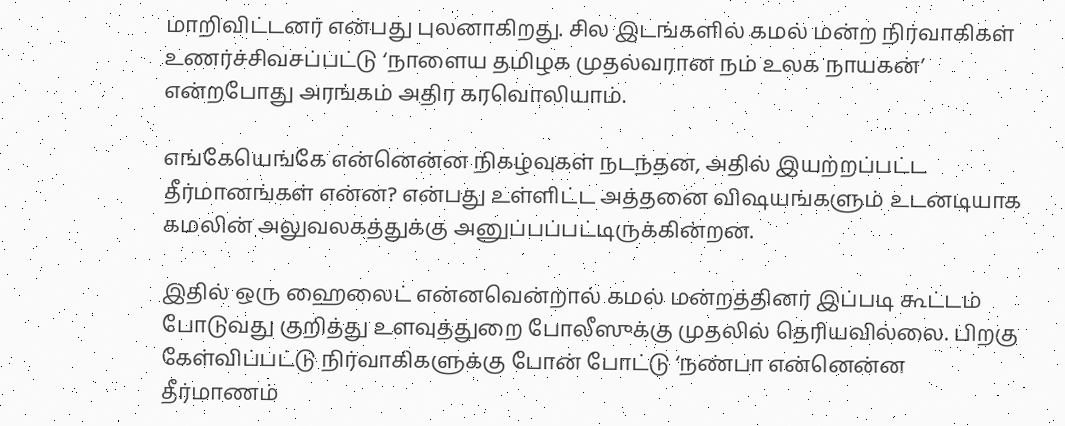மாறிவிட்டனர் என்பது புலனாகிறது. சில இடங்களில் கமல் மன்ற நிர்வாகிகள் உணர்ச்சிவசப்பட்டு ‘நாளைய தமிழக முதல்வரான நம் உலக நாயகன்’ என்றபோது அரங்கம் அதிர கரவொலியாம்.

எங்கேயெங்கே என்னென்ன நிகழ்வுகள் நடந்தன, அதில் இயற்றப்பட்ட தீர்மானங்கள் என்ன? என்பது உள்ளிட்ட அத்தனை விஷயங்களும் உடனடியாக கமலின் அலுவலகத்துக்கு அனுப்பப்பட்டிருக்கின்றன.

இதில் ஒரு ஹைலைட் என்னவென்றால் கமல் மன்றத்தினர் இப்படி கூட்டம் போடுவது குறித்து உளவுத்துறை போலீஸுக்கு முதலில் தெரியவில்லை. பிறகு கேள்விப்பட்டு நிர்வாகிகளுக்கு போன் போட்டு ‘நண்பா என்னென்ன தீர்மாணம்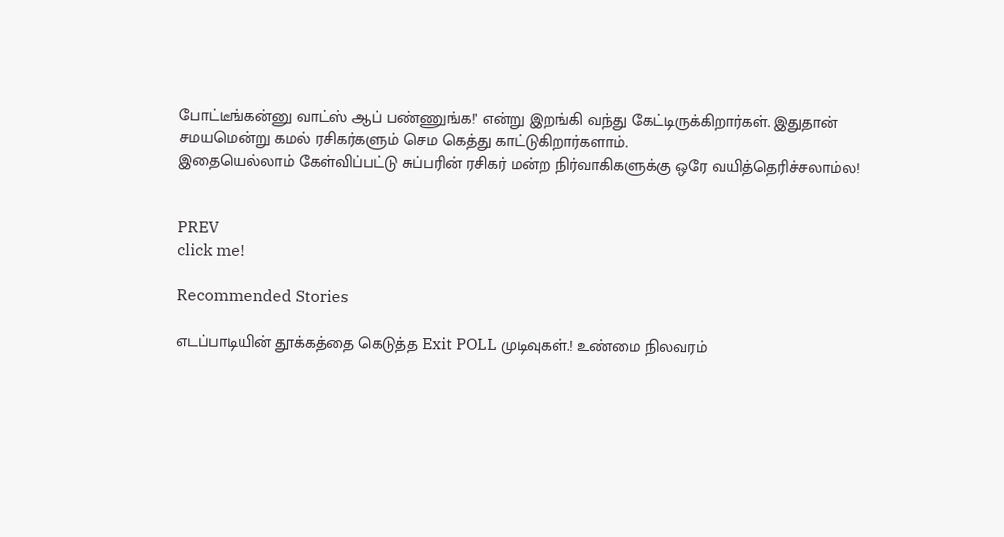போட்டீங்கன்னு வாட்ஸ் ஆப் பண்ணுங்க!’ என்று இறங்கி வந்து கேட்டிருக்கிறார்கள். இதுதான் சமயமென்று கமல் ரசிகர்களும் செம கெத்து காட்டுகிறார்களாம்.
இதையெல்லாம் கேள்விப்பட்டு சுப்பரின் ரசிகர் மன்ற நிர்வாகிகளுக்கு ஒரே வயித்தெரிச்சலாம்ல!


PREV
click me!

Recommended Stories

எடப்பாடியின் தூக்கத்தை கெடுத்த Exit POLL முடிவுகள்.! உண்மை நிலவரம்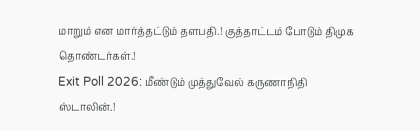மாறும் என மார்த்தட்டும் தளபதி.! குத்தாட்டம் போடும் திமுக தொண்டர்கள்.!
Exit Poll 2026: மீண்டும் முத்துவேல் கருணாநிதி ஸ்டாலின்.!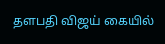தளபதி விஜய் கையில்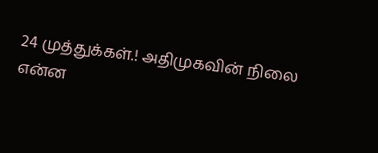24 முத்துக்கள்.! அதிமுகவின் நிலை என்ன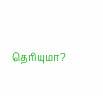தெரியுமா?